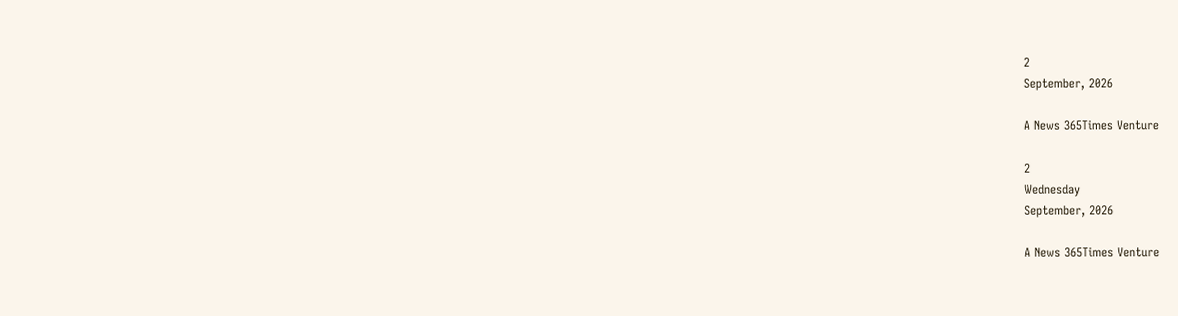2
September, 2026

A News 365Times Venture

2
Wednesday
September, 2026

A News 365Times Venture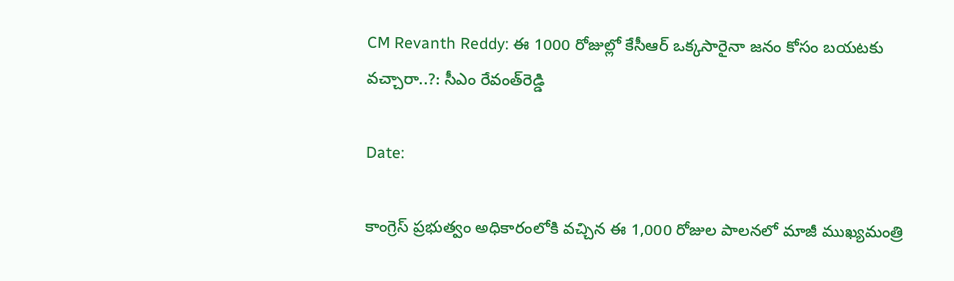CM Revanth Reddy: ఈ 1000 రోజుల్లో కేసీఆర్ ఒక్కసారైనా జనం కోసం బయటకు వచ్చారా..?: సీఎం రేవంత్‌రెడ్డి

Date:

కాంగ్రెస్ ప్రభుత్వం అధికారంలోకి వచ్చిన ఈ 1,000 రోజుల పాలనలో మాజీ ముఖ్యమంత్రి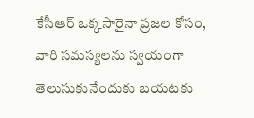కేసీఆర్ ఒక్కసారైనా ప్రజల కోసం, వారి సమస్యలను స్వయంగా తెలుసుకునేందుకు బయటకు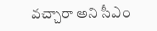వచ్చారా అని సీఎం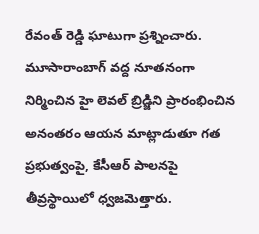రేవంత్ రెడ్డి ఘాటుగా ప్రశ్నించారు. మూసారాంబాగ్‌ వద్ద నూతనంగా నిర్మించిన హై లెవల్ బ్రిడ్జిని ప్రారంభించిన అనంతరం ఆయన మాట్లాడుతూ గత ప్రభుత్వంపై, కేసీఆర్ పాలనపై తీవ్రస్థాయిలో ధ్వజమెత్తారు.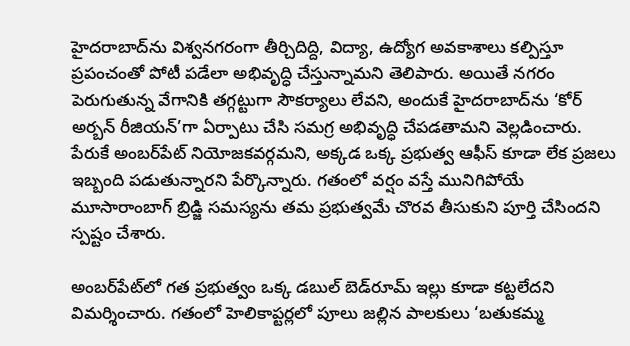హైదరాబాద్‌ను విశ్వనగరంగా తీర్చిదిద్ది, విద్యా, ఉద్యోగ అవకాశాలు కల్పిస్తూ ప్రపంచంతో పోటీ పడేలా అభివృద్ధి చేస్తున్నామని తెలిపారు. అయితే నగరం పెరుగుతున్న వేగానికి తగ్గట్టుగా సౌకర్యాలు లేవని, అందుకే హైదరాబాద్‌ను ‘కోర్ అర్బన్ రీజియన్’గా ఏర్పాటు చేసి సమగ్ర అభివృద్ధి చేపడతామని వెల్లడించారు. పేరుకే అంబర్‌పేట్ నియోజకవర్గమని, అక్కడ ఒక్క ప్రభుత్వ ఆఫీస్ కూడా లేక ప్రజలు ఇబ్బంది పడుతున్నారని పేర్కొన్నారు. గతంలో వర్షం వస్తే మునిగిపోయే మూసారాంబాగ్‌ బ్రిడ్జి సమస్యను తమ ప్రభుత్వమే చొరవ తీసుకుని పూర్తి చేసిందని స్పష్టం చేశారు.

అంబర్‌పేట్‌లో గత ప్రభుత్వం ఒక్క డబుల్ బెడ్‌రూమ్ ఇల్లు కూడా కట్టలేదని విమర్శించారు. గతంలో హెలికాప్టర్లలో పూలు జల్లిన పాలకులు ‘బతుకమ్మ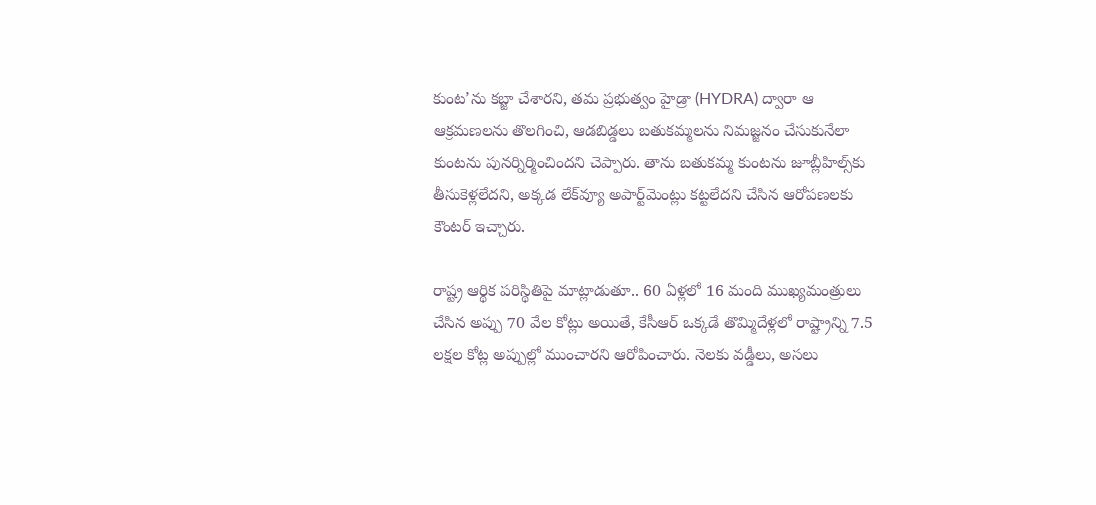కుంట’ను కబ్జా చేశారని, తమ ప్రభుత్వం హైడ్రా (HYDRA) ద్వారా ఆ ఆక్రమణలను తొలగించి, ఆడబిడ్డలు బతుకమ్మలను నిమజ్జనం చేసుకునేలా కుంటను పునర్నిర్మించిందని చెప్పారు. తాను బతుకమ్మ కుంటను జూబ్లీహిల్స్‌కు తీసుకెళ్లలేదని, అక్కడ లేక్‌వ్యూ అపార్ట్‌మెంట్లు కట్టలేదని చేసిన ఆరోపణలకు కౌంటర్ ఇచ్చారు.

రాష్ట్ర ఆర్థిక పరిస్థితిపై మాట్లాడుతూ.. 60 ఏళ్లలో 16 మంది ముఖ్యమంత్రులు చేసిన అప్పు 70 వేల కోట్లు అయితే, కేసీఆర్ ఒక్కడే తొమ్మిదేళ్లలో రాష్ట్రాన్ని 7.5 లక్షల కోట్ల అప్పుల్లో ముంచారని ఆరోపించారు. నెలకు వడ్డీలు, అసలు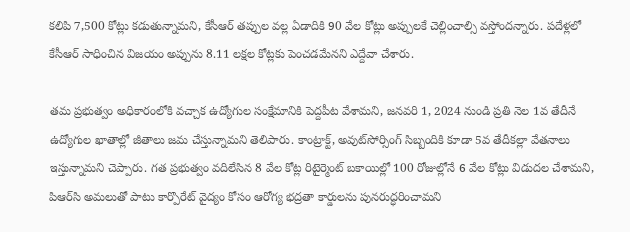కలిపి 7,500 కోట్లు కడుతున్నామని, కేసీఆర్ తప్పుల వల్ల ఏడాదికి 90 వేల కోట్లు అప్పులకే చెల్లించాల్సి వస్తోందన్నారు. పదేళ్లలో కేసీఆర్ సాధించిన విజయం అప్పును 8.11 లక్షల కోట్లకు పెంచడమేనని ఎద్దేవా చేశారు.

తమ ప్రభుత్వం అధికారంలోకి వచ్చాక ఉద్యోగుల సంక్షేమానికి పెద్దపీట వేశామని, జనవరి 1, 2024 నుండి ప్రతి నెల 1వ తేదీనే ఉద్యోగుల ఖాతాల్లో జీతాలు జమ చేస్తున్నామని తెలిపారు. కాంట్రాక్ట్, అవుట్‌సోర్సింగ్ సిబ్బందికి కూడా 5వ తేదీకల్లా వేతనాలు ఇస్తున్నామని చెప్పారు. గత ప్రభుత్వం వదిలేసిన 8 వేల కోట్ల రిటైర్మెంట్ బకాయిల్లో 100 రోజుల్లోనే 6 వేల కోట్లు విడుదల చేశామని, పిఆర్‌సి అమలుతో పాటు కార్పొరేట్ వైద్యం కోసం ఆరోగ్య భద్రతా కార్డులను పునరుద్ధరించామని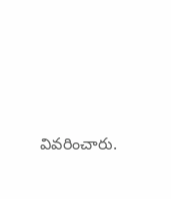వివరించారు.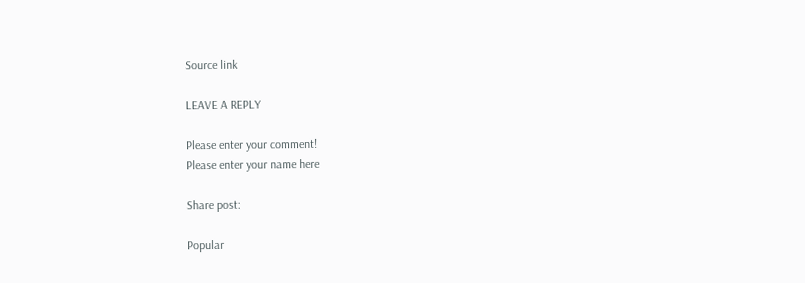Source link

LEAVE A REPLY

Please enter your comment!
Please enter your name here

Share post:

Popular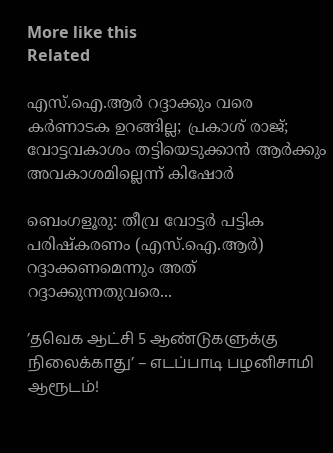More like this
Related

എസ്.ഐ.ആര്‍ റദ്ദാക്കും വരെ കര്‍ണാടക ഉറങ്ങില്ല; പ്രകാശ് രാജ്; വോട്ടവകാശം തട്ടിയെടുക്കാന്‍ ആര്‍ക്കും അവകാശമില്ലെന്ന് കിഷോര്‍

ബെംഗളൂരു: തീവ്ര വോട്ടര്‍ പട്ടിക പരിഷ്‌കരണം (എസ്.ഐ.ആര്‍) റദ്ദാക്കണമെന്നും അത് റദ്ദാക്കുന്നതുവരെ...

’தவெக ஆட்சி 5 ஆண்டுகளுக்கு நிலைக்காது’ – எடப்பாடி பழனிசாமி ஆரூடம்!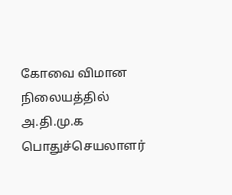கோவை விமான நிலையத்தில் அ.தி.மு.க பொதுச்செயலாளர்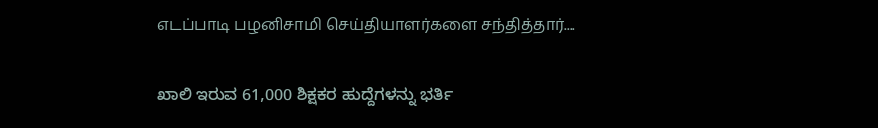எடப்பாடி பழனிசாமி செய்தியாளர்களை சந்தித்தார்....

ಖಾಲಿ ಇರುವ 61,000 ಶಿಕ್ಷಕರ ಹುದ್ದೆಗಳನ್ನು ಭರ್ತಿ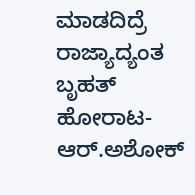ಮಾಡದಿದ್ರೆ ರಾಜ್ಯಾದ್ಯಂತ ಬೃಹತ್ ಹೋರಾಟ-ಆರ್.ಅಶೋಕ್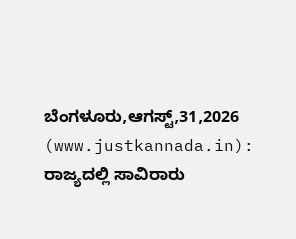ಬೆಂಗಳೂರು,ಆಗಸ್ಟ್,31,2026 (www.justkannada.in):  ರಾಜ್ಯದಲ್ಲಿ ಸಾವಿರಾರು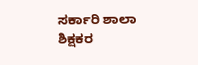ಸರ್ಕಾರಿ ಶಾಲಾ ಶಿಕ್ಷಕರ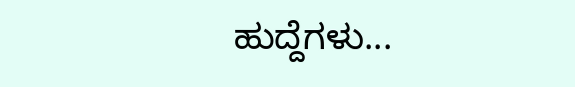ಹುದ್ದೆಗಳು...